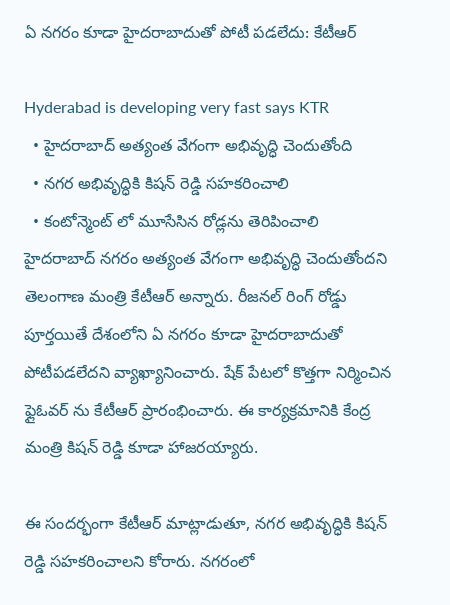ఏ నగరం కూడా హైదరాబాదుతో పోటీ పడలేదు: కేటీఆర్

Hyderabad is developing very fast says KTR
  • హైదరాబాద్ అత్యంత వేగంగా అభివృద్ధి చెందుతోంది
  • నగర అభివృద్ధికి కిషన్ రెడ్డి సహకరించాలి
  • కంటోన్మెంట్ లో మూసేసిన రోడ్లను తెరిపించాలి
హైదరాబాద్ నగరం అత్యంత వేగంగా అభివృద్ధి చెందుతోందని తెలంగాణ మంత్రి కేటీఆర్ అన్నారు. రీజనల్ రింగ్ రోడ్డు పూర్తయితే దేశంలోని ఏ నగరం కూడా హైదరాబాదుతో పోటీపడలేదని వ్యాఖ్యానించారు. షేక్ పేటలో కొత్తగా నిర్మించిన ఫ్లైఓవర్ ను కేటీఆర్ ప్రారంభించారు. ఈ కార్యక్రమానికి కేంద్ర మంత్రి కిషన్ రెడ్డి కూడా హాజరయ్యారు.

ఈ సందర్భంగా కేటీఆర్ మాట్లాడుతూ, నగర అభివృద్ధికి కిషన్ రెడ్డి సహకరించాలని కోరారు. నగరంలో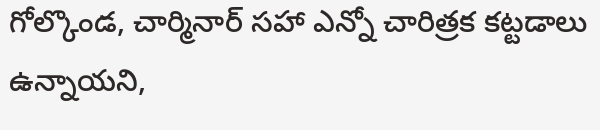గోల్కొండ, చార్మినార్ సహా ఎన్నో చారిత్రక కట్టడాలు ఉన్నాయని,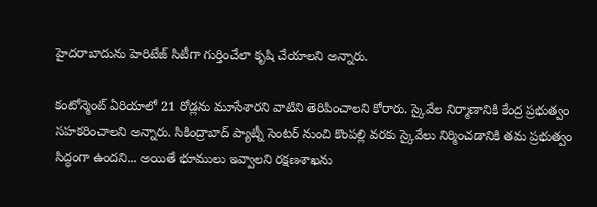హైదరాబాదును హెరిటేజ్ సిటీగా గుర్తించేలా కృషి చేయాలని అన్నారు.

కంటోన్మెంట్ ఏరియాలో 21 రోడ్లను మూసేశారని వాటిని తెరిపించాలని కోరారు. స్కైవేల నిర్మాణానికి కేంద్ర ప్రభుత్వం సహకరించాలని అన్నారు. సికింద్రాబాద్ ప్యాట్నీ సెంటర్ నుంచి కొంపల్లి వరకు స్కైవేలు నిర్మించడానికి తమ ప్రభుత్వం సిద్ధంగా ఉందని... అయితే భూములు ఇవ్వాలని రక్షణశాఖను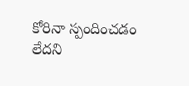కోరినా స్పందించడం లేదని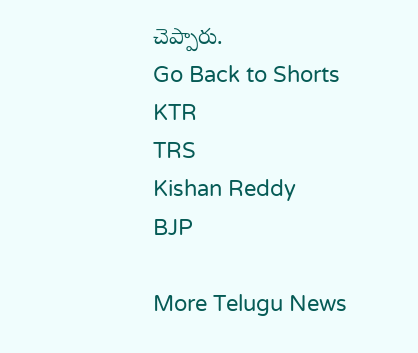చెప్పారు.
Go Back to Shorts
KTR
TRS
Kishan Reddy
BJP

More Telugu News